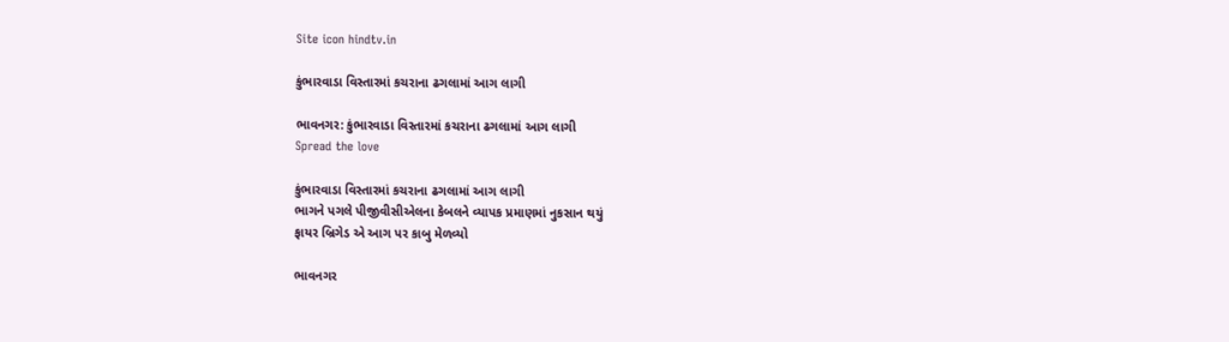Site icon hindtv.in

કુંભારવાડા વિસ્તારમાં કચરાના ઢગલામાં આગ લાગી

ભાવનગર: કુંભારવાડા વિસ્તારમાં કચરાના ઢગલામાં આગ લાગી
Spread the love

કુંભારવાડા વિસ્તારમાં કચરાના ઢગલામાં આગ લાગી
ભાગને પગલે પીજીવીસીએલના કેબલને વ્યાપક પ્રમાણમાં નુકસાન થયું
ફાયર બ્રિગેડ એ આગ પર કાબુ મેળવ્યો

ભાવનગર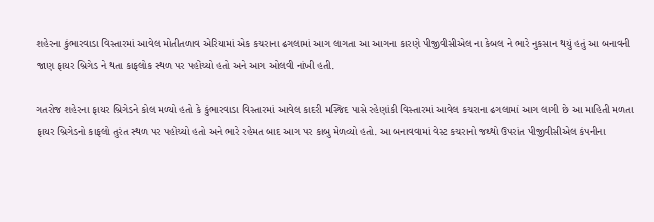શહેરના કુંભારવાડા વિસ્તારમાં આવેલ મોતીતળાવ એરિયામાં એક કચરાના ઢગલામાં આગ લાગતા આ આગના કારણે પીજીવીસીએલ ના કેબલ ને ભારે નુકસાન થયું હતું આ બનાવની જાણ ફાયર બ્રિગેડ ને થતા કાફલોક સ્થળ પર પહોંચ્યો હતો અને આગ ઓલવી નાંખી હતી.

ગતરોજ શહેરના ફાયર બ્રિગેડને કોલ મળ્યો હતો કે કુંભારવાડા વિસ્તારમાં આવેલ કાદરી મસ્જિદ પાસે રહેણાંકી વિસ્તારમાં આવેલ કચરાના ઢગલામાં આગ લાગી છે આ માહિતી મળતા ફાયર બ્રિગેડનો કાફલો તુરંત સ્થળ પર પહોંચ્યો હતો અને ભારે રહેમત બાદ આગ પર કાબુ મેળવ્યો હતો. આ બનાવવામાં વેસ્ટ કચરાનો જથ્થો ઉપરાંત પીજીવીસીએલ કંપનીના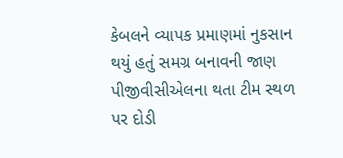કેબલને વ્યાપક પ્રમાણમાં નુકસાન થયું હતું સમગ્ર બનાવની જાણ પીજીવીસીએલના થતા ટીમ સ્થળ પર દોડી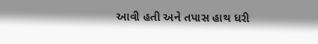આવી હતી અને તપાસ હાથ ધરી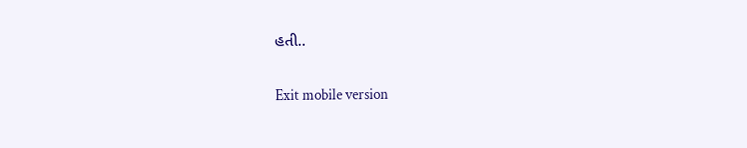હતી..

Exit mobile version